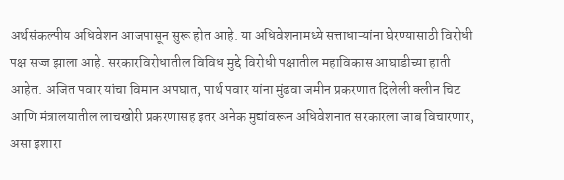अर्थसंकल्पीय अधिवेशन आजपासून सुरू होत आहे. या अधिवेशनामध्ये सत्ताधाऱ्यांना घेरण्यासाठी विरोधी पक्ष सज्ज झाला आहे. सरकारविरोधातील विविध मुद्दे विरोधी पक्षातील महाविकास आघाडीच्या हाती आहेत. अजित पवार यांचा विमान अपघात, पार्थ पवार यांना मुंढवा जमीन प्रकरणात दिलेली क्लीन चिट आणि मंत्रालयातील लाचखोरी प्रकरणासह इतर अनेक मुद्यांवरून अधिवेशनात सरकारला जाब विचारणार, असा इशारा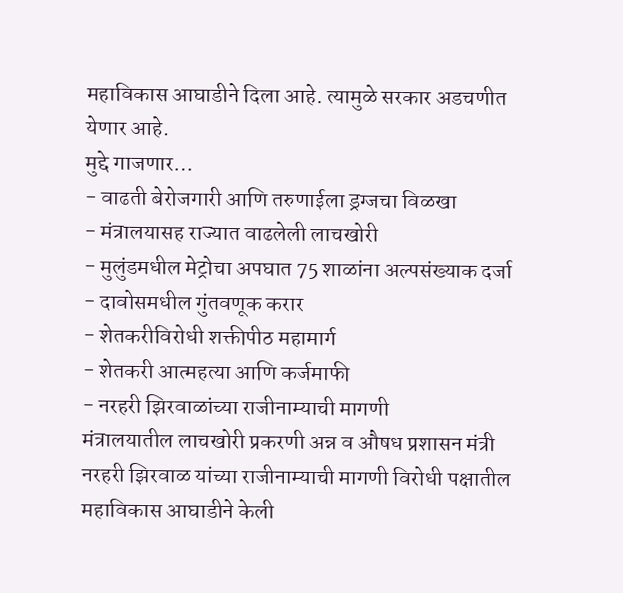महाविकास आघाडीने दिला आहे. त्यामुळे सरकार अडचणीत येणार आहे.
मुद्दे गाजणार…
- वाढती बेरोजगारी आणि तरुणाईला ड्रग्जचा विळखा
- मंत्रालयासह राज्यात वाढलेली लाचखोरी
- मुलुंडमधील मेट्रोचा अपघात 75 शाळांना अल्पसंख्याक दर्जा
- दावोसमधील गुंतवणूक करार
- शेतकरीविरोधी शक्तीपीठ महामार्ग
- शेतकरी आत्महत्या आणि कर्जमाफी
- नरहरी झिरवाळांच्या राजीनाम्याची मागणी
मंत्रालयातील लाचखोरी प्रकरणी अन्न व औषध प्रशासन मंत्री नरहरी झिरवाळ यांच्या राजीनाम्याची मागणी विरोधी पक्षातील महाविकास आघाडीने केली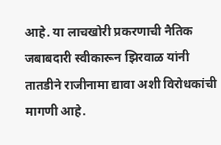आहे. या लाचखोरी प्रकरणाची नैतिक जबाबदारी स्वीकारून झिरवाळ यांनी तातडीने राजीनामा द्यावा अशी विरोधकांची मागणी आहे.